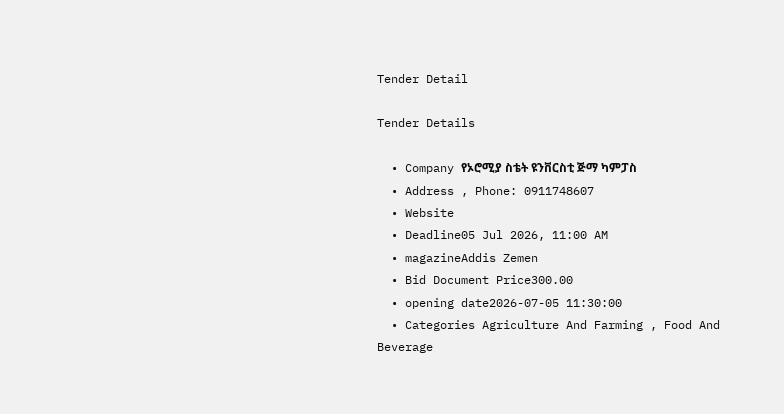Tender Detail

Tender Details

  • Company የኦሮሚያ ስቴት ዩንቨርስቲ ጅማ ካምፓስ
  • Address , Phone: 0911748607
  • Website
  • Deadline05 Jul 2026, 11:00 AM
  • magazineAddis Zemen
  • Bid Document Price300.00
  • opening date2026-07-05 11:30:00
  • Categories Agriculture And Farming , Food And Beverage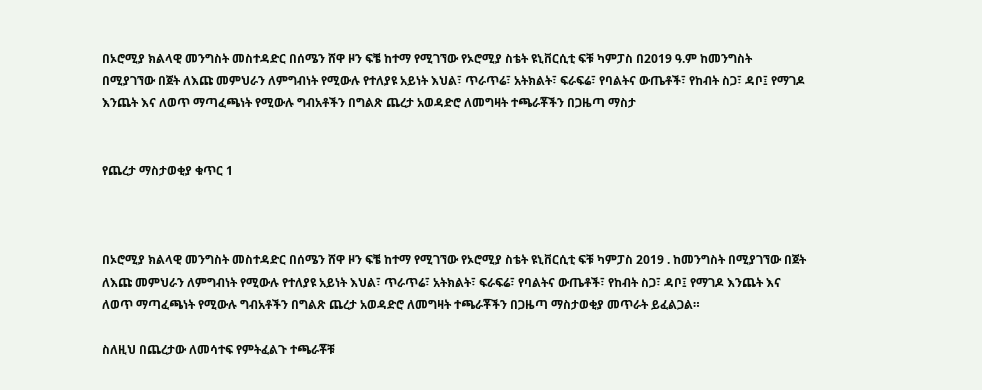በኦሮሚያ ክልላዊ መንግስት መስተዳድር በሰሜን ሸዋ ዞን ፍቼ ከተማ የሚገኘው የኦሮሚያ ስቴት ዩኒቨርሲቲ ፍቹ ካምፓስ በ2019 ዓ.ም ከመንግስት በሚያገኘው በጀት ለእጩ መምህራን ለምግብነት የሚውሉ የተለያዩ አይነት እህል፣ ጥራጥሬ፣ አትክልት፣ ፍራፍሬ፣ የባልትና ውጤቶች፣ የከብት ስጋ፣ ዳቦ፤ የማገዶ እንጨት እና ለወጥ ማጣፈጫነት የሚውሉ ግብአቶችን በግልጽ ጨረታ አወዳድሮ ለመግዛት ተጫራቾችን በጋዜጣ ማስታ


የጨረታ ማስታወቂያ ቁጥር 1



በኦሮሚያ ክልላዊ መንግስት መስተዳድር በሰሜን ሸዋ ዞን ፍቼ ከተማ የሚገኘው የኦሮሚያ ስቴት ዩኒቨርሲቲ ፍቹ ካምፓስ 2019 . ከመንግስት በሚያገኘው በጀት ለእጩ መምህራን ለምግብነት የሚውሉ የተለያዩ አይነት እህል፣ ጥራጥሬ፣ አትክልት፣ ፍራፍሬ፣ የባልትና ውጤቶች፣ የከብት ስጋ፣ ዳቦ፤ የማገዶ እንጨት እና ለወጥ ማጣፈጫነት የሚውሉ ግብአቶችን በግልጽ ጨረታ አወዳድሮ ለመግዛት ተጫራቾችን በጋዜጣ ማስታወቂያ መጥራት ይፈልጋል።

ስለዚህ በጨረታው ለመሳተፍ የምትፈልጉ ተጫራቾቹ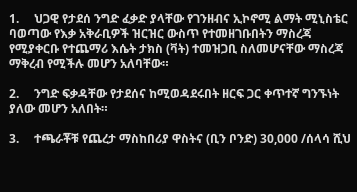1.     ህጋዊ የታደሰ ንግድ ፈቃድ ያላቸው የገንዘብና ኢኮኖሚ ልማት ሚኒስቴር ባወጣው የእቃ አቅራቢዎች ዝርዝር ውስጥ የተመዘገቡበትን ማስረጃ የሚያቀርቡ የተጨማሪ እሴት ታክስ (ቫት) ተመዝጋቢ ስለመሆናቸው ማስረጃ ማቅረብ የሚችሉ መሆን አለባቸው።

2.     ንግድ ፍቃዳቸው የታደሰና ከሚወዳደሩበት ዘርፍ ጋር ቀጥተኛ ግንኙነት ያለው መሆን አለበት።

3.     ተጫራቾቹ የጨረታ ማስከበሪያ ዋስትና (ቢን ቦንድ) 30,000 /ሰላሳ ሺህ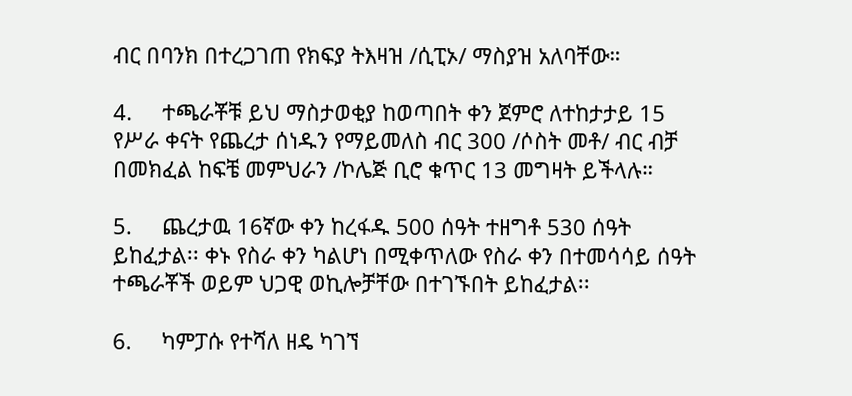ብር በባንክ በተረጋገጠ የክፍያ ትእዛዝ /ሲፒኦ/ ማስያዝ አለባቸው።

4.     ተጫራቾቹ ይህ ማስታወቂያ ከወጣበት ቀን ጀምሮ ለተከታታይ 15 የሥራ ቀናት የጨረታ ሰነዱን የማይመለስ ብር 300 /ሶስት መቶ/ ብር ብቻ በመክፈል ከፍቼ መምህራን /ኮሌጅ ቢሮ ቁጥር 13 መግዛት ይችላሉ።

5.     ጨረታዉ 16ኛው ቀን ከረፋዱ 500 ሰዓት ተዘግቶ 530 ሰዓት ይከፈታል፡፡ ቀኑ የስራ ቀን ካልሆነ በሚቀጥለው የስራ ቀን በተመሳሳይ ሰዓት ተጫራቾች ወይም ህጋዊ ወኪሎቻቸው በተገኙበት ይከፈታል፡፡

6.     ካምፓሱ የተሻለ ዘዴ ካገኘ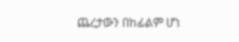ጨረታውን በከፊልም ሆነ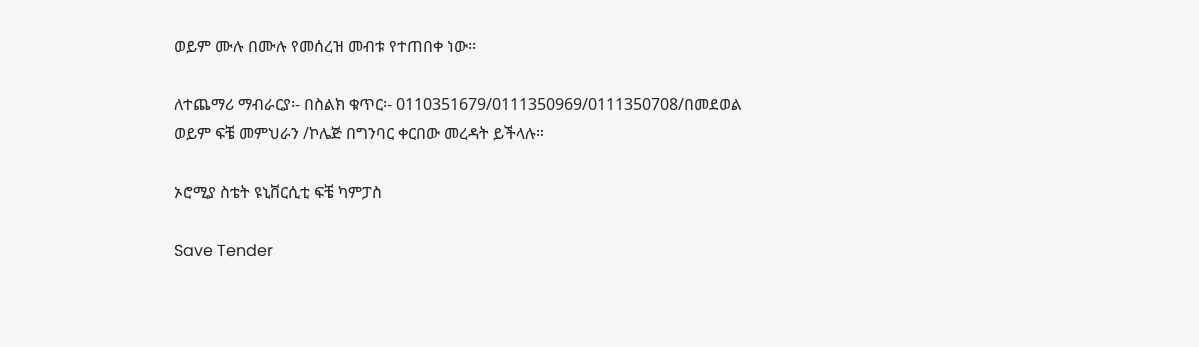ወይም ሙሉ በሙሉ የመሰረዝ መብቱ የተጠበቀ ነው፡፡

ለተጨማሪ ማብራርያ፡- በስልክ ቁጥር፡- 0110351679/0111350969/0111350708/በመደወል ወይም ፍቼ መምህራን /ኮሌጅ በግንባር ቀርበው መረዳት ይችላሉ።

ኦሮሚያ ስቴት ዩኒቨርሲቲ ፍቼ ካምፓስ

Save Tender